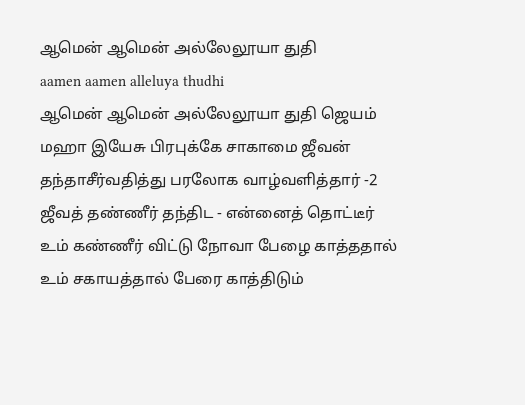ஆமென் ஆமென் அல்லேலூயா துதி
aamen aamen alleluya thudhi
ஆமென் ஆமென் அல்லேலூயா துதி ஜெயம் மஹா இயேசு பிரபுக்கே சாகாமை ஜீவன் தந்தாசீர்வதித்து பரலோக வாழ்வளித்தார் -2
ஜீவத் தண்ணீர் தந்திட - என்னைத் தொட்டீர் உம் கண்ணீர் விட்டு நோவா பேழை காத்ததால் உம் சகாயத்தால் பேரை காத்திடும்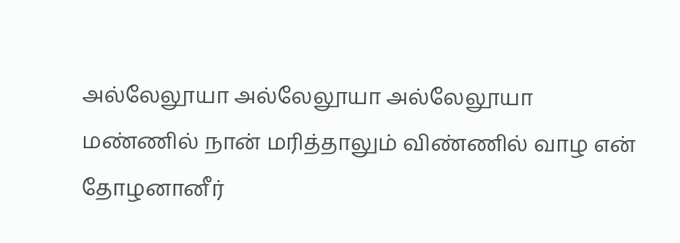அல்லேலூயா அல்லேலூயா அல்லேலூயா
மண்ணில் நான் மரித்தாலும் விண்ணில் வாழ என் தோழனானீர்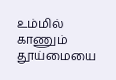உம்மில் காணும் தூய்மையை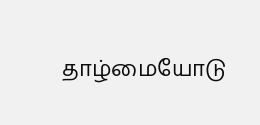தாழ்மையோடு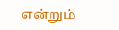என்றும்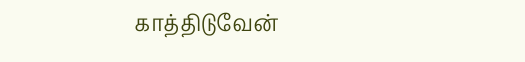காத்திடுவேன்